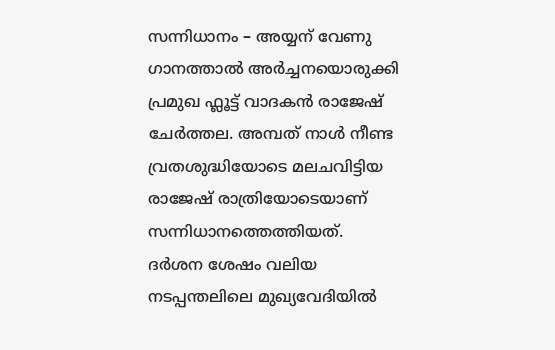സന്നിധാനം – അയ്യന് വേണു ഗാനത്താൽ അർച്ചനയൊരുക്കി പ്രമുഖ ഫ്ലൂട്ട് വാദകൻ രാജേഷ് ചേർത്തല. അമ്പത് നാൾ നീണ്ട വ്രതശുദ്ധിയോടെ മലചവിട്ടിയ രാജേഷ് രാത്രിയോടെയാണ് സന്നിധാനത്തെത്തിയത്. ദർശന ശേഷം വലിയ നടപ്പന്തലിലെ മുഖ്യവേദിയിൽ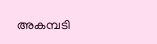അകമ്പടി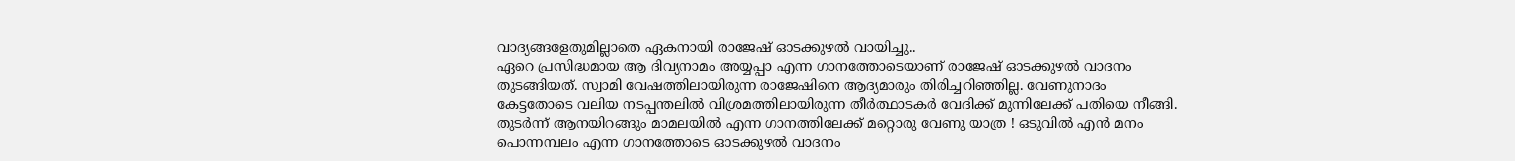വാദ്യങ്ങളേതുമില്ലാതെ ഏകനായി രാജേഷ് ഓടക്കുഴൽ വായിച്ചു..
ഏറെ പ്രസിദ്ധമായ ആ ദിവ്യനാമം അയ്യപ്പാ എന്ന ഗാനത്തോടെയാണ് രാജേഷ് ഓടക്കുഴൽ വാദനം തുടങ്ങിയത്. സ്വാമി വേഷത്തിലായിരുന്ന രാജേഷിനെ ആദ്യമാരും തിരിച്ചറിഞ്ഞില്ല. വേണുനാദം കേട്ടതോടെ വലിയ നടപ്പന്തലിൽ വിശ്രമത്തിലായിരുന്ന തീർത്ഥാടകർ വേദിക്ക് മുന്നിലേക്ക് പതിയെ നീങ്ങി. തുടർന്ന് ആനയിറങ്ങും മാമലയിൽ എന്ന ഗാനത്തിലേക്ക് മറ്റൊരു വേണു യാത്ര ! ഒടുവിൽ എൻ മനം പൊന്നമ്പലം എന്ന ഗാനത്തോടെ ഓടക്കുഴൽ വാദനം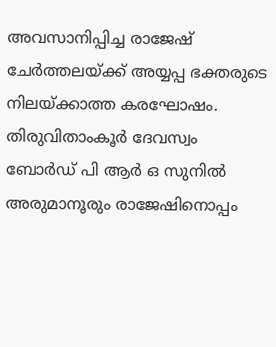അവസാനിപ്പിച്ച രാജേഷ് ചേർത്തലയ്ക്ക് അയ്യപ്പ ഭക്തരുടെ നിലയ്ക്കാത്ത കരഘോഷം. തിരുവിതാംകൂർ ദേവസ്വം ബോർഡ് പി ആർ ഒ സുനിൽ അരുമാനൂരും രാജേഷിനൊപ്പം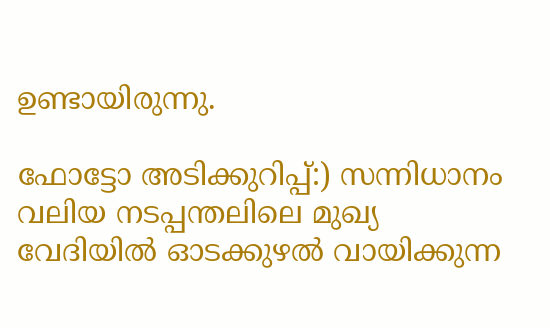ഉണ്ടായിരുന്നു.

ഫോട്ടോ അടിക്കുറിപ്പ്:) സന്നിധാനം വലിയ നടപ്പന്തലിലെ മുഖ്യ വേദിയിൽ ഓടക്കുഴൽ വായിക്കുന്ന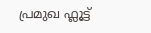പ്രമുഖ ഫ്ലൂട്ട്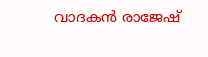വാദകൻ രാജേഷ്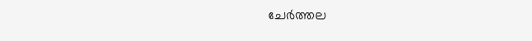ചേർത്തല